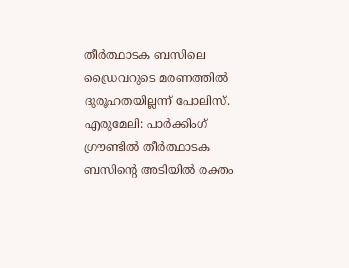തീർത്ഥാടക ബസിലെ ഡ്രൈവറുടെ മരണത്തിൽ ദുരൂഹതയില്ലന്ന് പോലിസ്.
എരുമേലി: പാർക്കിംഗ് ഗ്രൗണ്ടിൽ തീർത്ഥാടക ബസിന്റെ അടിയിൽ രക്തം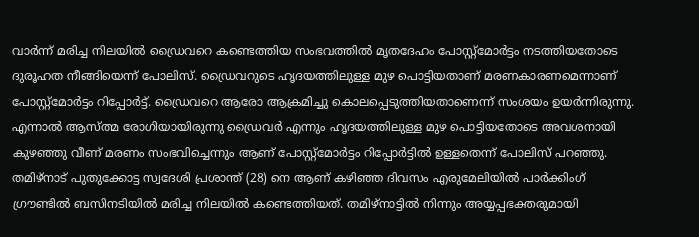വാർന്ന് മരിച്ച നിലയിൽ ഡ്രൈവറെ കണ്ടെത്തിയ സംഭവത്തിൽ മൃതദേഹം പോസ്റ്റ്മോർട്ടം നടത്തിയതോടെ ദുരൂഹത നീങ്ങിയെന്ന് പോലിസ്. ഡ്രൈവറുടെ ഹൃദയത്തിലുള്ള മുഴ പൊട്ടിയതാണ് മരണകാരണമെന്നാണ് പോസ്റ്റ്മോർട്ടം റിപ്പോർട്ട്. ഡ്രൈവറെ ആരോ ആക്രമിച്ചു കൊലപ്പെടുത്തിയതാണെന്ന് സംശയം ഉയർന്നിരുന്നു. എന്നാൽ ആസ്ത്മ രോഗിയായിരുന്നു ഡ്രൈവർ എന്നും ഹൃദയത്തിലുള്ള മുഴ പൊട്ടിയതോടെ അവശനായി കുഴഞ്ഞു വീണ് മരണം സംഭവിച്ചെന്നും ആണ് പോസ്റ്റ്മോർട്ടം റിപ്പോർട്ടിൽ ഉള്ളതെന്ന് പോലിസ് പറഞ്ഞു. തമിഴ്നാട് പുതുക്കോട്ട സ്വദേശി പ്രശാന്ത് (28) നെ ആണ് കഴിഞ്ഞ ദിവസം എരുമേലിയിൽ പാർക്കിംഗ് ഗ്രൗണ്ടിൽ ബസിനടിയിൽ മരിച്ച നിലയിൽ കണ്ടെത്തിയത്. തമിഴ്നാട്ടിൽ നിന്നും അയ്യപ്പഭക്തരുമായി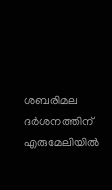ശബരിമല ദർശനത്തിന് എരുമേലിയിൽ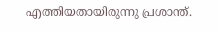എത്തിയതായിരുന്നു പ്രശാന്ത്.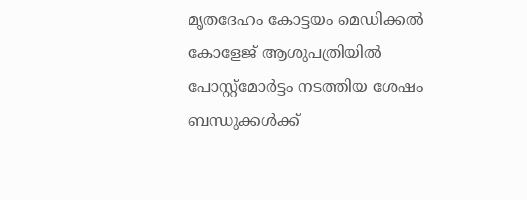മൃതദേഹം കോട്ടയം മെഡിക്കൽ കോളേജ് ആശുപത്രിയിൽ പോസ്റ്റ്മോർട്ടം നടത്തിയ ശേഷം ബന്ധുക്കൾക്ക്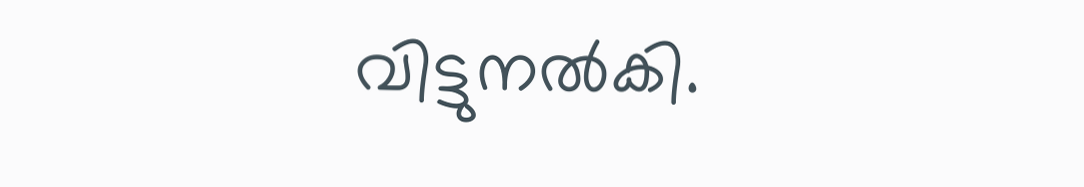വിട്ടുനൽകി.